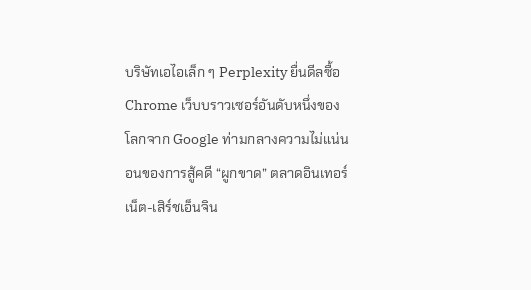บริษัทเอไอเล็ก ๆ Perplexity ยื่นดีลซื้อ Chrome เว็บบราวเซอร์อันดับหนึ่งของโลกจาก Google ท่ามกลางความไม่แน่นอนของการสู้คดี “ผูกขาด” ตลาดอินเทอร์เน็ต-เสิร์ชเอ็นจิน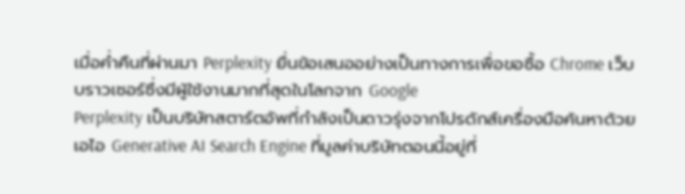เมื่อค่ำคืนที่ผ่านมา Perplexity ยื่นข้อเสนออย่างเป็นทางการเพื่อขอซื้อ Chrome เว็บบราวเซอร์ซึ่งมีผู้ใช้งานมากที่สุดในโลกจาก Google
Perplexity เป็นบริษัทสตาร์ตอัพที่กำลังเป็นดาวรุ่งจากโปรดักส์เครื่องมือค้นหาด้วยเอไอ Generative AI Search Engine ที่มูลค่าบริษัทตอนนี้อยู่ที่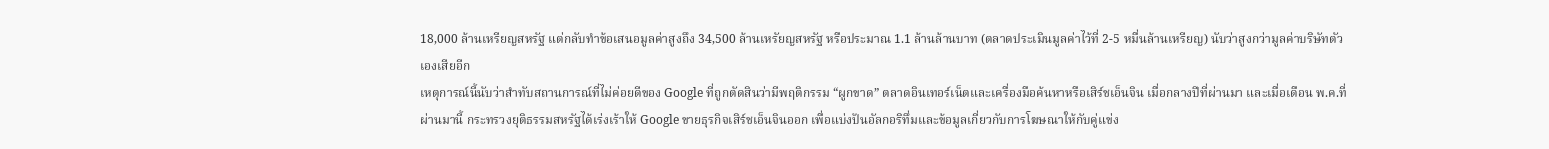18,000 ล้านเหรียญสหรัฐ แต่กลับทำข้อเสนอมูลค่าสูงถึง 34,500 ล้านเหรัยญสหรัฐ หรือประมาณ 1.1 ล้านล้านบาท (ตลาดประเมินมูลค่าไว้ที่ 2-5 หมื่นล้านเหรียญ) นับว่าสูงกว่ามูลค่าบริษัทตัวเองเสียอีก
เหตุการณ์นี้นับว่าสำทับสถานการณ์ที่ไม่ค่อยดีของ Google ที่ถูกตัดสินว่ามีพฤติกรรม “ผูกขาด” ตลาดอินเทอร์เน็ตและเครื่องมือค้นหาหรือเสิร์ชเอ็นจิน เมื่อกลางปีที่ผ่านมา และเมื่อเดือน พ.ค.ที่ผ่านมานี้ กระทรวงยุติธรรมสหรัฐได้เร่งเร้าให้ Google ขายธุรกิจเสิร์ชเอ็นจินออก เพื่อแบ่งปันอัลกอริทึ่มและข้อมูลเกี่ยวกับการโฆษณาให้กับคู่แข่ง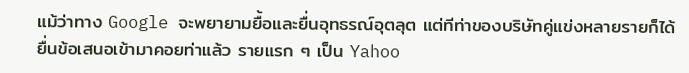แม้ว่าทาง Google จะพยายามยื้อและยื่นอุทธรณ์อุตลุต แต่ทีท่าของบริษัทคู่แข่งหลายรายก็ได้ยื่นข้อเสนอเข้ามาคอยท่าแล้ว รายแรก ๆ เป็น Yahoo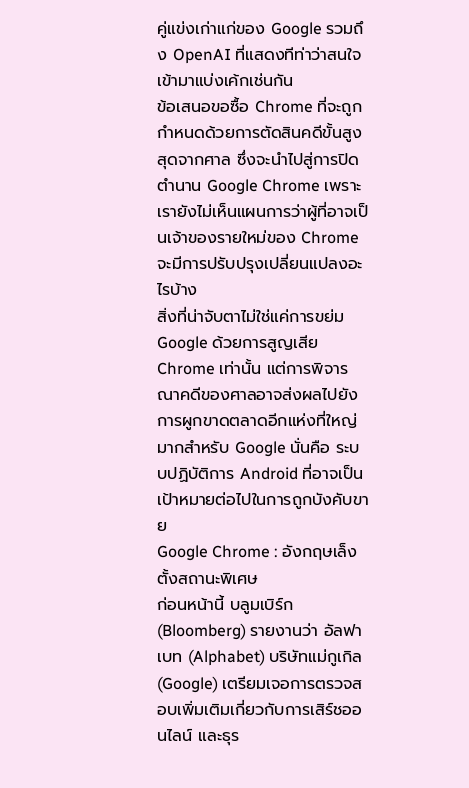คู่แข่งเก่าแก่ของ Google รวมถึง OpenAI ที่แสดงทีท่าว่าสนใจเข้ามาแบ่งเค้กเช่นกัน
ข้อเสนอขอซื้อ Chrome ที่จะถูกกำหนดด้วยการตัดสินคดีขั้นสูงสุดจากศาล ซึ่งจะนำไปสู่การปิดตำนาน Google Chrome เพราะเรายังไม่เห็นแผนการว่าผู้ที่อาจเป็นเจ้าของรายใหม่ของ Chrome จะมีการปรับปรุงเปลี่ยนแปลงอะไรบ้าง
สิ่งที่น่าจับตาไม่ใช่แค่การขย่ม Google ด้วยการสูญเสีย Chrome เท่านั้น แต่การพิจารณาคดีของศาลอาจส่งผลไปยังการผูกขาดตลาดอีกแห่งที่ใหญ่มากสำหรับ Google นั่นคือ ระบบปฏิบัติการ Android ที่อาจเป็นเป้าหมายต่อไปในการถูกบังคับขาย
Google Chrome : อังกฤษเล็งตั้งสถานะพิเศษ
ก่อนหน้านี้ บลูมเบิร์ก (Bloomberg) รายงานว่า อัลฟาเบท (Alphabet) บริษัทแม่กูเกิล (Google) เตรียมเจอการตรวจสอบเพิ่มเติมเกี่ยวกับการเสิร์ชออนไลน์ และธุร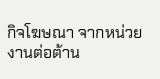กิจโฆษณา จากหน่วยงานต่อต้าน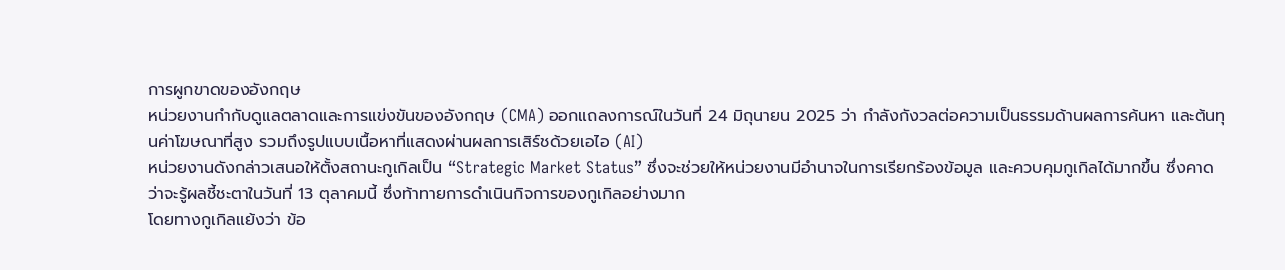การผูกขาดของอังกฤษ
หน่วยงานกำกับดูแลตลาดและการแข่งขันของอังกฤษ (CMA) ออกแถลงการณ์ในวันที่ 24 มิถุนายน 2025 ว่า กำลังกังวลต่อความเป็นธรรมด้านผลการค้นหา และต้นทุนค่าโฆษณาที่สูง รวมถึงรูปแบบเนื้อหาที่แสดงผ่านผลการเสิร์ชด้วยเอไอ (AI)
หน่วยงานดังกล่าวเสนอให้ตั้งสถานะกูเกิลเป็น “Strategic Market Status” ซึ่งจะช่วยให้หน่วยงานมีอำนาจในการเรียกร้องข้อมูล และควบคุมกูเกิลได้มากขึ้น ซึ่งคาดว่าจะรู้ผลชี้ชะตาในวันที่ 13 ตุลาคมนี้ ซึ่งท้าทายการดำเนินกิจการของกูเกิลอย่างมาก
โดยทางกูเกิลแย้งว่า ข้อ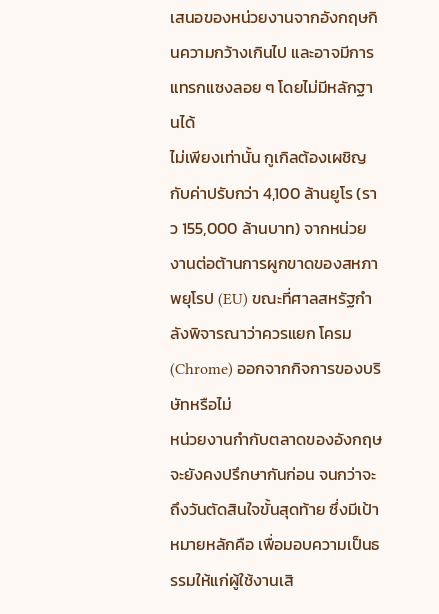เสนอของหน่วยงานจากอังกฤษกินความกว้างเกินไป และอาจมีการแทรกแซงลอย ๆ โดยไม่มีหลักฐานได้
ไม่เพียงเท่านั้น กูเกิลต้องเผชิญกับค่าปรับกว่า 4,100 ล้านยูโร (ราว 155,000 ล้านบาท) จากหน่วยงานต่อต้านการผูกขาดของสหภาพยุโรป (EU) ขณะที่ศาลสหรัฐกำลังพิจารณาว่าควรแยก โครม (Chrome) ออกจากกิจการของบริษัทหรือไม่
หน่วยงานกำกับตลาดของอังกฤษจะยังคงปรึกษากันก่อน จนกว่าจะถึงวันตัดสินใจขั้นสุดท้าย ซึ่งมีเป้าหมายหลักคือ เพื่อมอบความเป็นธรรมให้แก่ผู้ใช้งานเสิ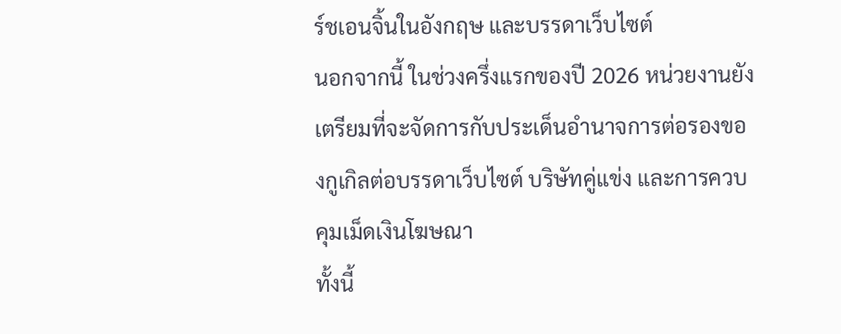ร์ชเอนจิ้นในอังกฤษ และบรรดาเว็บไซต์
นอกจากนี้ ในช่วงครึ่งแรกของปี 2026 หน่วยงานยังเตรียมที่จะจัดการกับประเด็นอำนาจการต่อรองของกูเกิลต่อบรรดาเว็บไซต์ บริษัทคู่แข่ง และการควบคุมเม็ดเงินโฆษณา
ทั้งนี้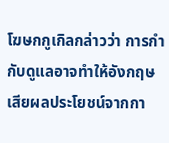โฆษกกูเกิลกล่าวว่า การกำกับดูแลอาจทำให้อังกฤษเสียผลประโยชน์จากกา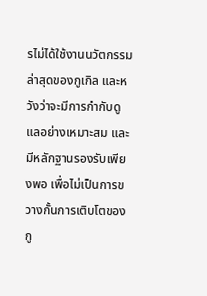รไม่ได้ใช้งานนวัตกรรมล่าสุดของกูเกิล และหวังว่าจะมีการกำกับดูแลอย่างเหมาะสม และมีหลักฐานรองรับเพียงพอ เพื่อไม่เป็นการขวางกั้นการเติบโตของกู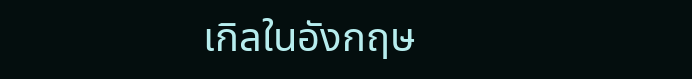เกิลในอังกฤษ